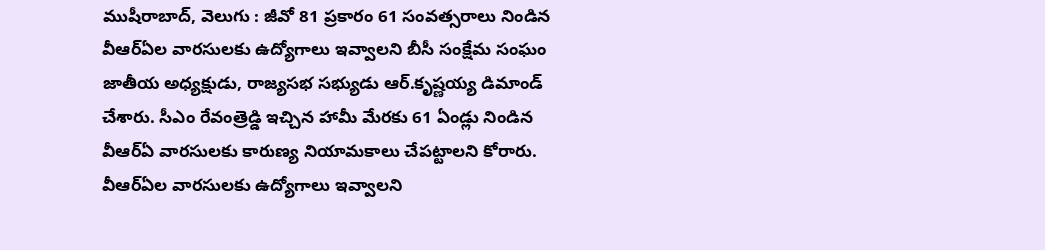ముషీరాబాద్, వెలుగు : జీవో 81 ప్రకారం 61 సంవత్సరాలు నిండిన వీఆర్ఏల వారసులకు ఉద్యోగాలు ఇవ్వాలని బీసీ సంక్షేమ సంఘం జాతీయ అధ్యక్షుడు, రాజ్యసభ సభ్యుడు ఆర్.కృష్ణయ్య డిమాండ్ చేశారు. సీఎం రేవంత్రెడ్డి ఇచ్చిన హామీ మేరకు 61 ఏండ్లు నిండిన వీఆర్ఏ వారసులకు కారుణ్య నియామకాలు చేపట్టాలని కోరారు. వీఆర్ఏల వారసులకు ఉద్యోగాలు ఇవ్వాలని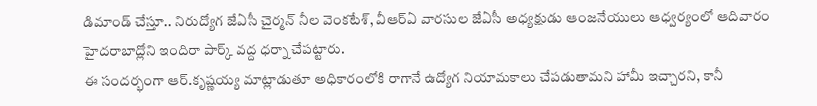డిమాండ్ చేస్తూ.. నిరుద్యోగ జేఏసీ చైర్మన్ నీల వెంకటేశ్, వీఆర్ఏ వారసుల జేఏసీ అధ్యక్షుడు ఆంజనేయులు ఆధ్వర్యంలో ఆదివారం హైదరాబాద్లోని ఇందిరా పార్క్ వద్ద ధర్నా చేపట్టారు.
ఈ సందర్భంగా ఆర్.కృష్ణయ్య మాట్లాడుతూ అధికారంలోకి రాగానే ఉద్యోగ నియామకాలు చేపడుతామని హామీ ఇచ్చారని, కానీ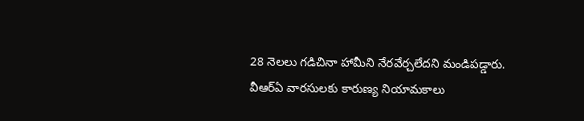28 నెలలు గడిచినా హామీని నేరవేర్చలేదని మండిపడ్డారు. వీఆర్ఏ వారసులకు కారుణ్య నియామకాలు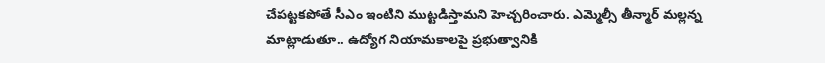చేపట్టకపోతే సీఎం ఇంటిని ముట్టడిస్తామని హెచ్చరించారు. ఎమ్మెల్సీ తీన్మార్ మల్లన్న మాట్లాడుతూ.. ఉద్యోగ నియామకాలపై ప్రభుత్వానికి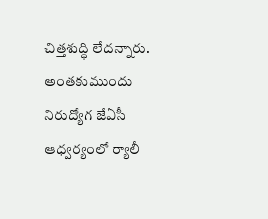చిత్తశుద్ధి లేదన్నారు. అంతకుముందు నిరుద్యోగ జేఏసీ ఆధ్వర్యంలో ర్యాలీ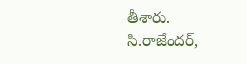తీశారు. సి.రాజేందర్,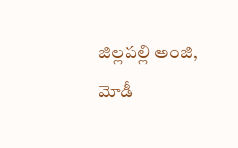జిల్లపల్లి అంజి, మోడీ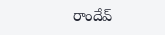రాందేవ్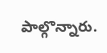పాల్గొన్నారు.